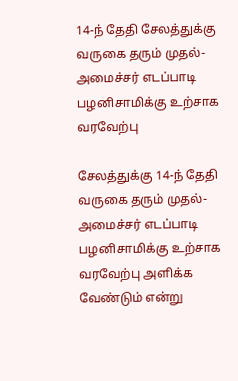14-ந் தேதி சேலத்துக்கு வருகை தரும் முதல்-அமைச்சர் எடப்பாடி பழனிசாமிக்கு உற்சாக வரவேற்பு

சேலத்துக்கு 14-ந் தேதி வருகை தரும் முதல்-அமைச்சர் எடப்பாடி பழனிசாமிக்கு உற்சாக வரவேற்பு அளிக்க வேண்டும் என்று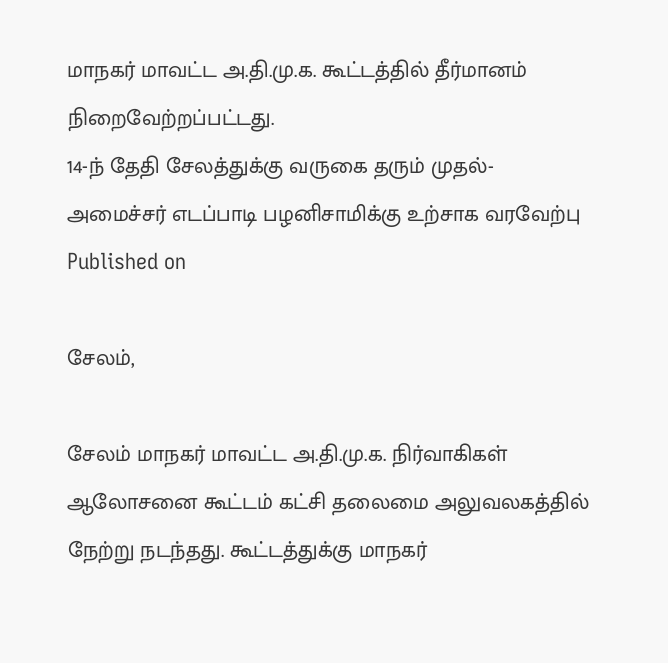மாநகர் மாவட்ட அ.தி.மு.க. கூட்டத்தில் தீர்மானம் நிறைவேற்றப்பட்டது.
14-ந் தேதி சேலத்துக்கு வருகை தரும் முதல்-அமைச்சர் எடப்பாடி பழனிசாமிக்கு உற்சாக வரவேற்பு
Published on

சேலம்,

சேலம் மாநகர் மாவட்ட அ.தி.மு.க. நிர்வாகிகள் ஆலோசனை கூட்டம் கட்சி தலைமை அலுவலகத்தில் நேற்று நடந்தது. கூட்டத்துக்கு மாநகர்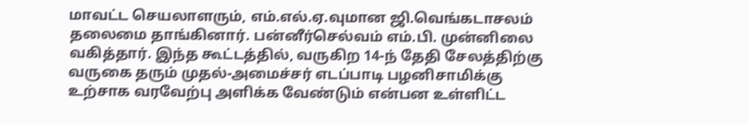மாவட்ட செயலாளரும், எம்.எல்.ஏ.வுமான ஜி.வெங்கடாசலம் தலைமை தாங்கினார். பன்னீர்செல்வம் எம்.பி. முன்னிலை வகித்தார். இந்த கூட்டத்தில், வருகிற 14-ந் தேதி சேலத்திற்கு வருகை தரும் முதல்-அமைச்சர் எடப்பாடி பழனிசாமிக்கு உற்சாக வரவேற்பு அளிக்க வேண்டும் என்பன உள்ளிட்ட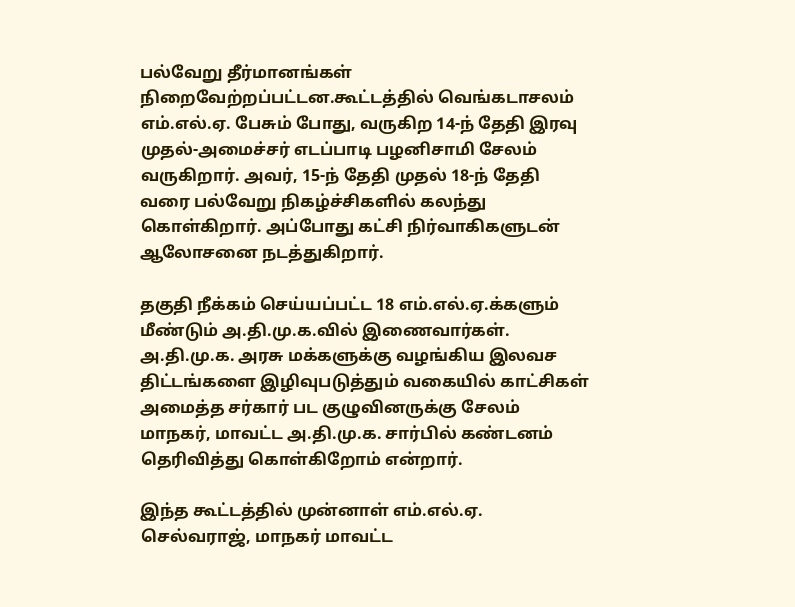பல்வேறு தீர்மானங்கள் நிறைவேற்றப்பட்டன.கூட்டத்தில் வெங்கடாசலம் எம்.எல்.ஏ. பேசும் போது, வருகிற 14-ந் தேதி இரவு முதல்-அமைச்சர் எடப்பாடி பழனிசாமி சேலம் வருகிறார். அவர், 15-ந் தேதி முதல் 18-ந் தேதி வரை பல்வேறு நிகழ்ச்சிகளில் கலந்து கொள்கிறார். அப்போது கட்சி நிர்வாகிகளுடன் ஆலோசனை நடத்துகிறார்.

தகுதி நீக்கம் செய்யப்பட்ட 18 எம்.எல்.ஏ.க்களும் மீண்டும் அ.தி.மு.க.வில் இணைவார்கள். அ.தி.மு.க. அரசு மக்களுக்கு வழங்கிய இலவச திட்டங்களை இழிவுபடுத்தும் வகையில் காட்சிகள் அமைத்த சர்கார் பட குழுவினருக்கு சேலம் மாநகர், மாவட்ட அ.தி.மு.க. சார்பில் கண்டனம் தெரிவித்து கொள்கிறோம் என்றார்.

இந்த கூட்டத்தில் முன்னாள் எம்.எல்.ஏ. செல்வராஜ், மாநகர் மாவட்ட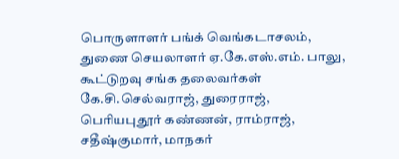பொருளாளர் பங்க் வெங்கடாசலம், துணை செயலாளர் ஏ.கே.எஸ்.எம். பாலு, கூட்டுறவு சங்க தலைவர்கள் கே.சி.செல்வராஜ், துரைராஜ், பெரியபுதூர் கண்ணன், ராம்ராஜ், சதீஷ்குமார், மாநகர்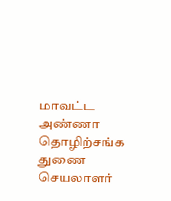மாவட்ட அண்ணா தொழிற்சங்க துணை செயலாளர்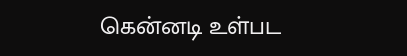கென்னடி உள்பட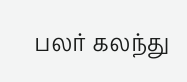பலர் கலந்து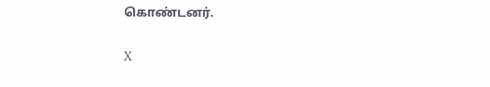கொண்டனர்.

X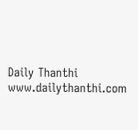Daily Thanthi
www.dailythanthi.com